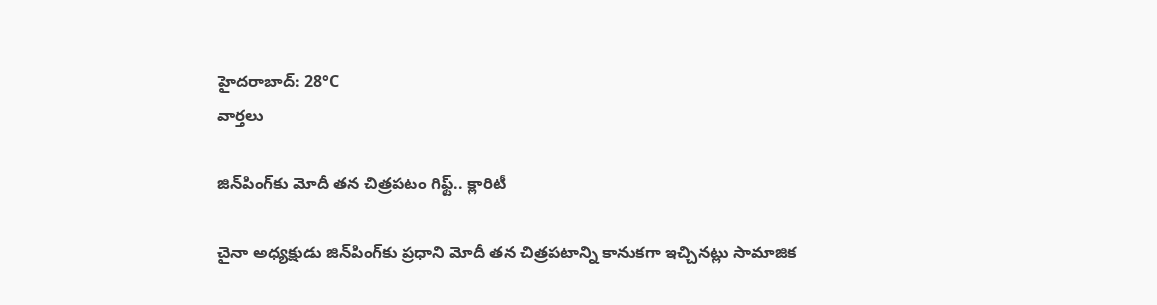హైదరాబాద్: 28°C
వార్తలు

జిన్‌పింగ్‌కు మోదీ తన చిత్రపటం గిఫ్ట్.. క్లారిటీ

చైనా అధ్యక్షుడు జిన్‌పింగ్‌కు ప్రధాని మోదీ తన చిత్రపటాన్ని కానుకగా ఇచ్చినట్లు సామాజిక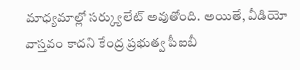మాధ్యమాల్లో సర్క్యులేట్ అవుతోంది. అయితే, వీడియో వాస్తవం కాదని కేంద్ర ప్రభుత్వ పీఐబీ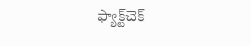ఫ్యాక్ట్‌చెక్‌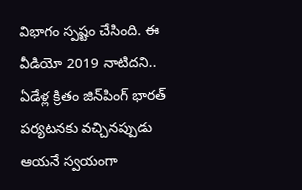విభాగం స్పష్టం చేసింది. ఈ వీడియో 2019 నాటిదని.. ఏడేళ్ల క్రితం జిన్‌పింగ్ భారత్ పర్యటనకు వచ్చినప్పుడు ఆయనే స్వయంగా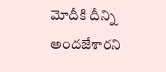మోదీకి దీన్ని అందజేశారని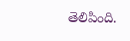తెలిపింది.